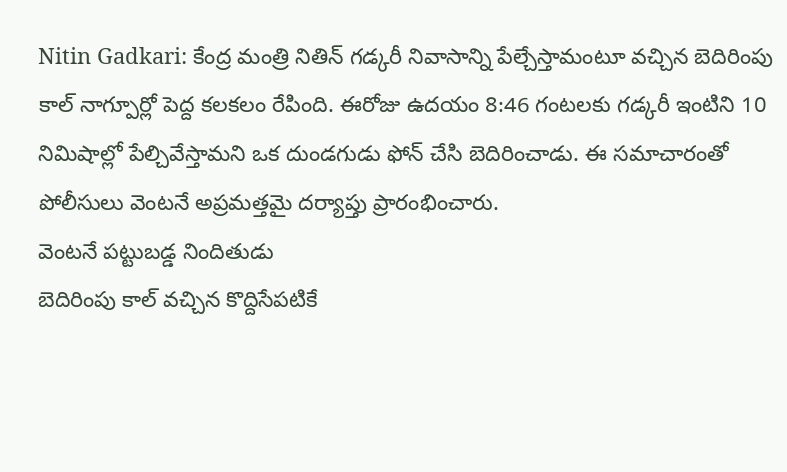Nitin Gadkari: కేంద్ర మంత్రి నితిన్ గడ్కరీ నివాసాన్ని పేల్చేస్తామంటూ వచ్చిన బెదిరింపు కాల్ నాగ్పూర్లో పెద్ద కలకలం రేపింది. ఈరోజు ఉదయం 8:46 గంటలకు గడ్కరీ ఇంటిని 10 నిమిషాల్లో పేల్చివేస్తామని ఒక దుండగుడు ఫోన్ చేసి బెదిరించాడు. ఈ సమాచారంతో పోలీసులు వెంటనే అప్రమత్తమై దర్యాప్తు ప్రారంభించారు.
వెంటనే పట్టుబడ్డ నిందితుడు
బెదిరింపు కాల్ వచ్చిన కొద్దిసేపటికే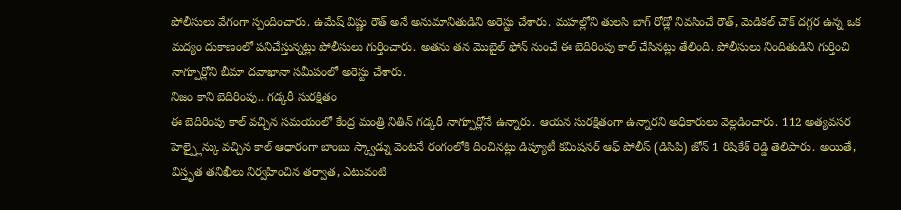పోలీసులు వేగంగా స్పందించారు. ఉమేష్ విష్ణు రౌత్ అనే అనుమానితుడిని అరెస్టు చేశారు. మహల్లోని తులసి బాగ్ రోడ్లో నివసించే రౌత్, మెడికల్ చౌక్ దగ్గర ఉన్న ఒక మద్యం దుకాణంలో పనిచేస్తున్నట్లు పోలీసులు గుర్తించారు. అతను తన మొబైల్ ఫోన్ నుంచే ఈ బెదిరింపు కాల్ చేసినట్లు తేలింది. పోలీసులు నిందితుడిని గుర్తించి నాగ్పూర్లోని బీమా దవాఖానా సమీపంలో అరెస్టు చేశారు.
నిజం కాని బెదిరింపు.. గడ్కరీ సురక్షితం
ఈ బెదిరింపు కాల్ వచ్చిన సమయంలో కేంద్ర మంత్రి నితిన్ గడ్కరీ నాగ్పూర్లోనే ఉన్నారు. ఆయన సురక్షితంగా ఉన్నారని అధికారులు వెల్లడించారు. 112 అత్యవసర హెల్ప్లైన్కు వచ్చిన కాల్ ఆధారంగా బాంబు స్క్వాడ్ను వెంటనే రంగంలోకి దించినట్లు డిప్యూటీ కమిషనర్ ఆఫ్ పోలీస్ (డిసిపి) జోన్ 1 రిషికేశ్ రెడ్డి తెలిపారు. అయితే, విస్తృత తనిఖీలు నిర్వహించిన తర్వాత, ఎటువంటి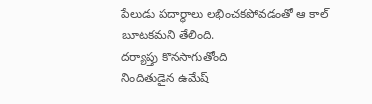పేలుడు పదార్థాలు లభించకపోవడంతో ఆ కాల్ బూటకమని తేలింది.
దర్యాప్తు కొనసాగుతోంది
నిందితుడైన ఉమేష్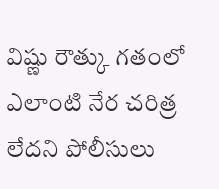విష్ణు రౌత్కు గతంలో ఎలాంటి నేర చరిత్ర లేదని పోలీసులు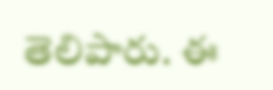తెలిపారు. ఈ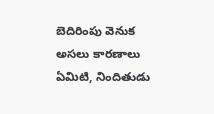బెదిరింపు వెనుక అసలు కారణాలు ఏమిటి, నిందితుడు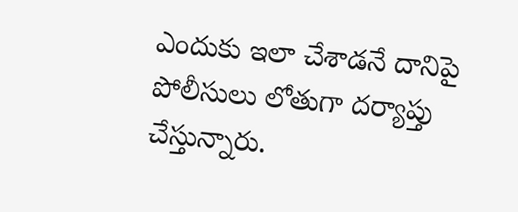ఎందుకు ఇలా చేశాడనే దానిపై పోలీసులు లోతుగా దర్యాప్తు చేస్తున్నారు.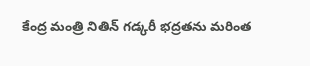కేంద్ర మంత్రి నితిన్ గడ్కరీ భద్రతను మరింత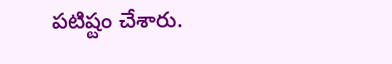పటిష్టం చేశారు.